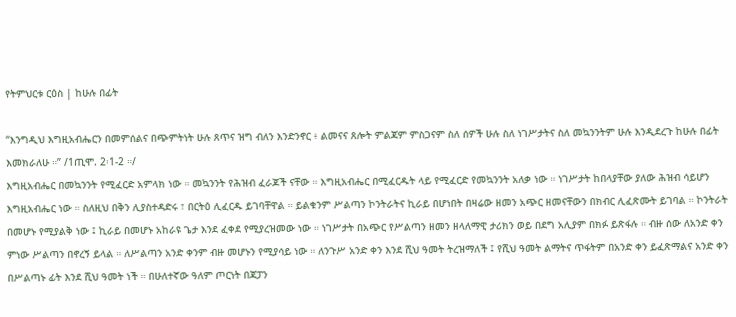የትምህርቱ ርዕስ | ከሁሉ በፊት

“እንግዲህ እግዚአብሔርን በመምሰልና በጭምትነት ሁሉ ጸጥና ዝግ ብለን እንድንኖር ፥ ልመናና ጸሎት ምልጃም ምስጋናም ስለ ሰዎች ሁሉ ስለ ነገሥታትና ስለ መኳንንትም ሁሉ እንዲደረጉ ከሁሉ በፊት እመክራለሁ ።” /1ጢሞ. 2፡1-2 ።/
እግዚአብሔር በመኳንንት የሚፈርድ አምላክ ነው ። መኳንንት የሕዝብ ፈራጆች ናቸው ። እግዚአብሔር በሚፈርዱት ላይ የሚፈርድ የመኳንንት አለቃ ነው ። ነገሥታት ከበላያቸው ያለው ሕዝብ ሳይሆን እግዚአብሔር ነው ። ስለዚህ በቅን ሊያስተዳድሩ ፣ በርትዕ ሊፈርዱ ይገባቸዋል ። ይልቁንም ሥልጣን ኮንትራትና ኪራይ በሆነበት በዛሬው ዘመን አጭር ዘመናቸውን በክብር ሊፈጽሙት ይገባል ። ኮንትራት በመሆኑ የሚያልቅ ነው ፤ ኪራይ በመሆኑ አከራዩ ጌታ እንደ ፈቀደ የሚያረዝመው ነው ። ነገሥታት በአጭር የሥልጣን ዘመን ዘላለማዊ ታሪክን ወይ በደግ አሊያም በክፉ ይጽፋሉ ። ብዙ ሰው ለአንድ ቀን ምነው ሥልጣን በኖረኝ ይላል ። ለሥልጣን አንድ ቀንም ብዙ መሆኑን የሚያሳይ ነው ። ለንጉሥ አንድ ቀን እንደ ሺህ ዓመት ትረዝማለች ፤ የሺህ ዓመት ልማትና ጥፋትም በአንድ ቀን ይፈጽማልና አንድ ቀን በሥልጣኑ ፊት እንደ ሺህ ዓመት ነች ። በሁለተኛው ዓለም ጦርነት በጃፓን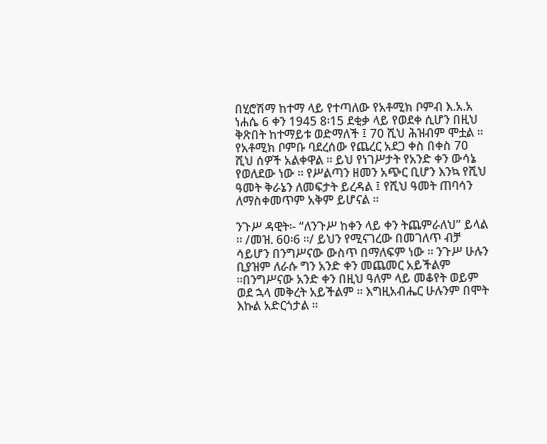በሂሮሽማ ከተማ ላይ የተጣለው የአቶሚክ ቦምብ እ.አ.አ ነሐሴ 6 ቀን 1945 8፡15 ደቂቃ ላይ የወደቀ ሲሆን በዚህ ቅጽበት ከተማይቱ ወድማለች ፤ 70 ሺህ ሕዝብም ሞቷል ። የአቶሚክ ቦምቡ ባደረሰው የጨረር አደጋ ቀስ በቀስ 70 ሺህ ሰዎች አልቀዋል ። ይህ የነገሥታት የአንድ ቀን ውሳኔ የወለደው ነው ። የሥልጣን ዘመን አጭር ቢሆን እንኳ የሺህ ዓመት ቅራኔን ለመፍታት ይረዳል ፤ የሺህ ዓመት ጠባሳን ለማስቀመጥም አቅም ይሆናል ።

ንጉሥ ዳዊት፡- “ለንጉሥ ከቀን ላይ ቀን ትጨምራለህ” ይላል ። /መዝ. 60፡6 ።/ ይህን የሚናገረው በመገለጥ ብቻ ሳይሆን በንግሥናው ውስጥ በማለፍም ነው ። ንጉሥ ሁሉን ቢያዝም ለራሱ ግን አንድ ቀን መጨመር አይችልም ።በንግሥናው አንድ ቀን በዚህ ዓለም ላይ መቆየት ወይም ወደ ኋላ መቅረት አይችልም ። እግዚአብሔር ሁሉንም በሞት እኩል አድርጎታል ።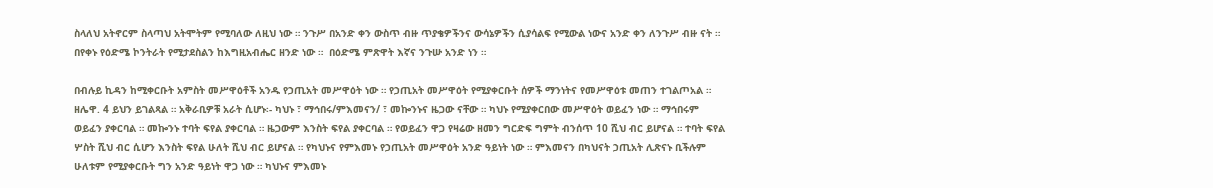ስላለህ አትኖርም ስላጣህ አትሞትም የሚባለው ለዚህ ነው ። ንጉሥ በአንድ ቀን ውስጥ ብዙ ጥያቄዎችንና ውሳኔዎችን ሲያሳልፍ የሚውል ነውና አንድ ቀን ለንጉሥ ብዙ ናት ። በየቀኑ የዕድሜ ኮንትራት የሚታደስልን ከእግዚአብሔር ዘንድ ነው ።  በዕድሜ ምጽዋት እኛና ንጉሡ አንድ ነን ።

በብሉይ ኪዳን ከሚቀርቡት አምስት መሥዋዕቶች አንዱ የኃጢአት መሥዋዕት ነው ። የኃጢአት መሥዋዕት የሚያቀርቡት ሰዎች ማንነትና የመሥዋዕቱ መጠን ተገልጦአል ። ዘሌዋ. 4 ይህን ይገልጻል ። አቅራቢዎቹ አራት ሲሆኑ፡- ካህኑ ፣ ማኅበሩ/ምእመናን/ ፣ መኰንኑና ዜጋው ናቸው ። ካህኑ የሚያቀርበው መሥዋዕት ወይፈን ነው ። ማኅበሩም ወይፈን ያቀርባል ። መኰንኑ ተባት ፍየል ያቀርባል ። ዜጋውም እንስት ፍየል ያቀርባል ። የወይፈን ዋጋ የዛሬው ዘመን ግርድፍ ግምት ብንሰጥ 10 ሺህ ብር ይሆናል ። ተባት ፍየል ሦስት ሺህ ብር ሲሆን እንስት ፍየል ሁለት ሺህ ብር ይሆናል ። የካህኑና የምእመኑ የኃጢአት መሥዋዕት አንድ ዓይነት ነው ። ምእመናን በካህናት ኃጢአት ሊጽናኑ ቢችሉም ሁለቱም የሚያቀርቡት ግን አንድ ዓይነት ዋጋ ነው ። ካህኑና ምእመኑ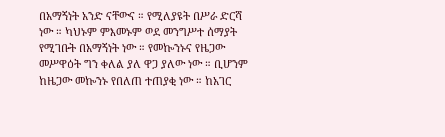በአማኝነት አንድ ናቸውና ። የሚለያዩት በሥራ ድርሻ ነው ። ካህኑም ምእመኑም ወደ መንግሥተ ሰማያት የሚገቡት በአማኝነት ነው ። የመኰንኑና የዜጋው መሥዋዕት ግን ቀለል ያለ ዋጋ ያለው ነው ። ቢሆንም ከዜጋው መኰንኑ የበለጠ ተጠያቂ ነው ። ከአገር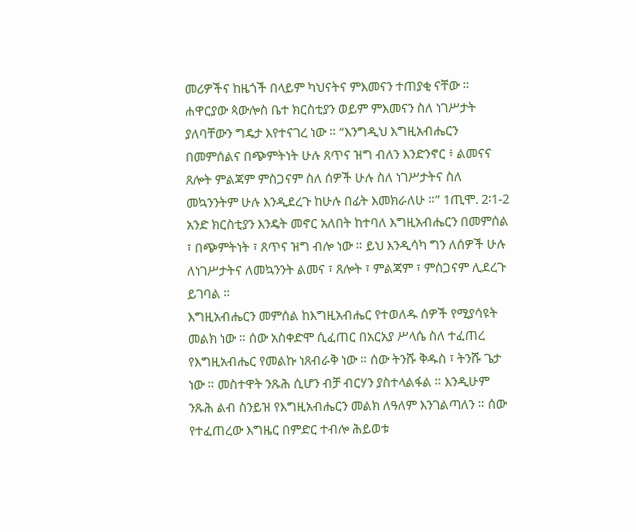መሪዎችና ከዜጎች በላይም ካህናትና ምእመናን ተጠያቂ ናቸው ።
ሐዋርያው ጳውሎስ ቤተ ክርስቲያን ወይም ምእመናን ስለ ነገሥታት ያለባቸውን ግዴታ እየተናገረ ነው ። “እንግዲህ እግዚአብሔርን በመምሰልና በጭምትነት ሁሉ ጸጥና ዝግ ብለን እንድንኖር ፥ ልመናና ጸሎት ምልጃም ምስጋናም ስለ ሰዎች ሁሉ ስለ ነገሥታትና ስለ መኳንንትም ሁሉ እንዲደረጉ ከሁሉ በፊት እመክራለሁ ።” 1ጢሞ. 2፡1-2
አንድ ክርስቲያን እንዴት መኖር አለበት ከተባለ እግዚአብሔርን በመምሰል ፣ በጭምትነት ፣ ጸጥና ዝግ ብሎ ነው ። ይህ እንዲሳካ ግን ለሰዎች ሁሉ ለነገሥታትና ለመኳንንት ልመና ፣ ጸሎት ፣ ምልጃም ፣ ምስጋናም ሊደረጉ ይገባል ።
እግዚአብሔርን መምሰል ከእግዚአብሔር የተወለዱ ሰዎች የሚያሳዩት መልክ ነው ። ሰው አስቀድሞ ሲፈጠር በአርአያ ሥላሴ ስለ ተፈጠረ የእግዚአብሔር የመልኩ ነጸብራቅ ነው ። ሰው ትንሹ ቅዱስ ፣ ትንሹ ጌታ ነው ። መስተዋት ንጹሕ ሲሆን ብቻ ብርሃን ያስተላልፋል ። እንዲሁም ንጹሕ ልብ ስንይዝ የእግዚአብሔርን መልክ ለዓለም እንገልጣለን ። ሰው የተፈጠረው እግዜር በምድር ተብሎ ሕይወቱ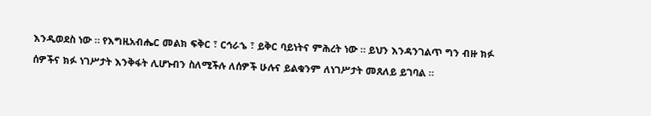እንዲወደስ ነው ። የእግዚአብሔር መልክ ፍቅር ፣ ርኅራኄ ፣ ይቅር ባይነትና ምሕረት ነው ። ይህን እንዳንገልጥ ግን ብዙ ክፉ ሰዎችና ክፉ ነገሥታት እንቅፋት ሊሆኑብን ስለሚችሉ ለሰዎች ሁሉና ይልቁንም ለነገሥታት መጸለይ ይገባል ።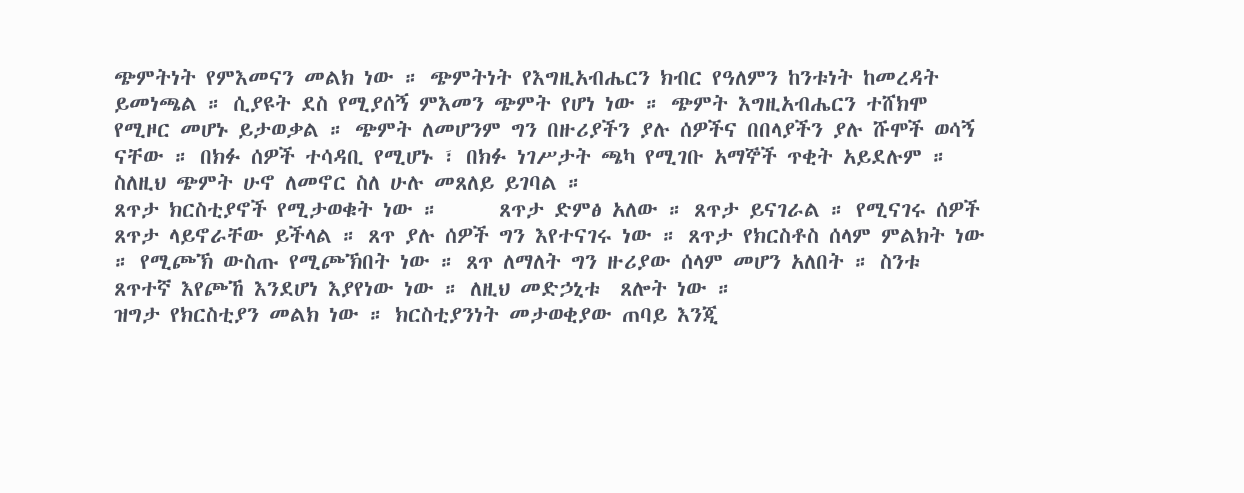ጭምትነት የምእመናን መልክ ነው ። ጭምትነት የእግዚአብሔርን ክብር የዓለምን ከንቱነት ከመረዳት ይመነጫል ። ሲያዩት ደስ የሚያሰኝ ምእመን ጭምት የሆነ ነው ። ጭምት እግዚአብሔርን ተሸክሞ የሚዞር መሆኑ ይታወቃል ። ጭምት ለመሆንም ግን በዙሪያችን ያሉ ሰዎችና በበላያችን ያሉ ሹሞች ወሳኝ ናቸው ። በክፉ ሰዎች ተሳዳቢ የሚሆኑ ፣ በክፉ ነገሥታት ጫካ የሚገቡ አማኞች ጥቂት አይደሉም ። ስለዚህ ጭምት ሁኖ ለመኖር ስለ ሁሉ መጸለይ ይገባል ።
ጸጥታ ክርስቲያኖች የሚታወቁት ነው ።      ጸጥታ ድምፅ አለው ። ጸጥታ ይናገራል ። የሚናገሩ ሰዎች ጸጥታ ላይኖራቸው ይችላል ። ጸጥ ያሉ ሰዎች ግን እየተናገሩ ነው ። ጸጥታ የክርስቶስ ሰላም ምልክት ነው ። የሚጮኽ ውስጡ የሚጮኽበት ነው ። ጸጥ ለማለት ግን ዙሪያው ሰላም መሆን አለበት ። ስንቱ ጸጥተኛ እየጮኸ እንደሆነ እያየነው ነው ። ለዚህ መድኃኒቱ  ጸሎት ነው ።
ዝግታ የክርስቲያን መልክ ነው ። ክርስቲያንነት መታወቂያው ጠባይ እንጂ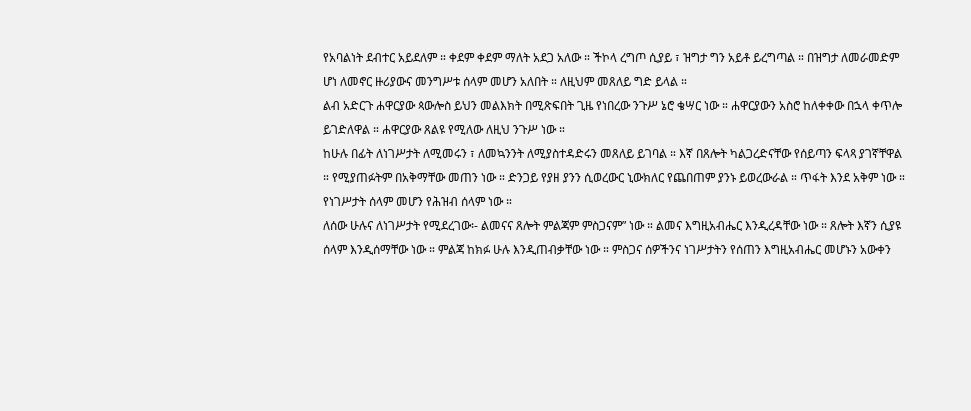የአባልነት ደብተር አይደለም ። ቀደም ቀደም ማለት አደጋ አለው ። ችኮላ ረግጦ ሲያይ ፣ ዝግታ ግን አይቶ ይረግጣል ። በዝግታ ለመራመድም ሆነ ለመኖር ዙሪያውና መንግሥቱ ሰላም መሆን አለበት ። ለዚህም መጸለይ ግድ ይላል ።
ልብ አድርጉ ሐዋርያው ጳውሎስ ይህን መልእክት በሚጽፍበት ጊዜ የነበረው ንጉሥ ኔሮ ቄሣር ነው ። ሐዋርያውን አስሮ ከለቀቀው በኋላ ቀጥሎ ይገድለዋል ። ሐዋርያው ጸልዩ የሚለው ለዚህ ንጉሥ ነው ።
ከሁሉ በፊት ለነገሥታት ለሚመሩን ፣ ለመኳንንት ለሚያስተዳድሩን መጸለይ ይገባል ። እኛ በጸሎት ካልጋረድናቸው የሰይጣን ፍላጻ ያገኛቸዋል ። የሚያጠፉትም በአቅማቸው መጠን ነው ። ድንጋይ የያዘ ያንን ሲወረውር ኒውክለር የጨበጠም ያንኑ ይወረውራል ። ጥፋት እንደ አቅም ነው ። የነገሥታት ሰላም መሆን የሕዝብ ሰላም ነው ።
ለሰው ሁሉና ለነገሥታት የሚደረገው፡- ልመናና ጸሎት ምልጃም ምስጋናም” ነው ። ልመና እግዚአብሔር እንዲረዳቸው ነው ። ጸሎት እኛን ሲያዩ ሰላም እንዲሰማቸው ነው ። ምልጃ ከክፉ ሁሉ እንዲጠብቃቸው ነው ። ምስጋና ሰዎችንና ነገሥታትን የሰጠን እግዚአብሔር መሆኑን አውቀን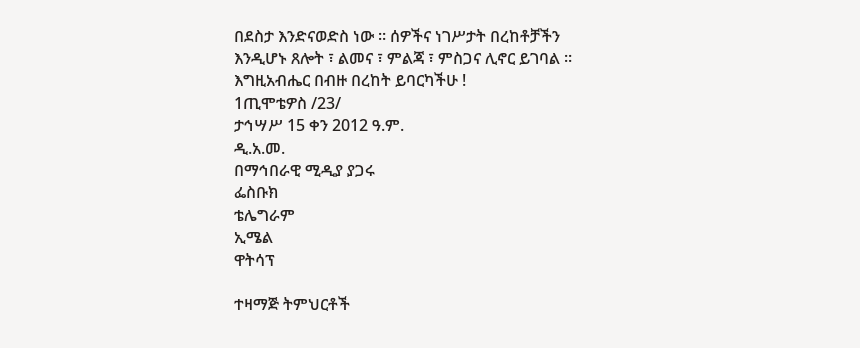በደስታ እንድናወድስ ነው ። ሰዎችና ነገሥታት በረከቶቻችን እንዲሆኑ ጸሎት ፣ ልመና ፣ ምልጃ ፣ ምስጋና ሊኖር ይገባል ።
እግዚአብሔር በብዙ በረከት ይባርካችሁ !
1ጢሞቴዎስ /23/
ታኅሣሥ 15 ቀን 2012 ዓ.ም.
ዲ.አ.መ.
በማኅበራዊ ሚዲያ ያጋሩ
ፌስቡክ
ቴሌግራም
ኢሜል
ዋትሳፕ

ተዛማጅ ትምህርቶች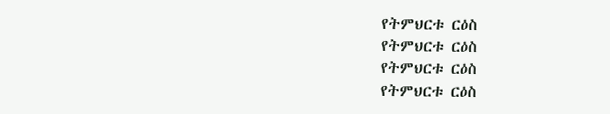የትምህርቱ ርዕስ
የትምህርቱ ርዕስ
የትምህርቱ ርዕስ
የትምህርቱ ርዕስ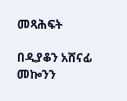መጻሕፍት

በዲያቆን አሸናፊ መኰንን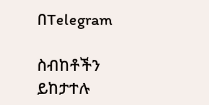በTelegram

ስብከቶችን ይከታተሉ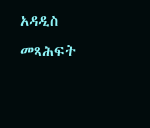አዳዲስ መጻሕፍት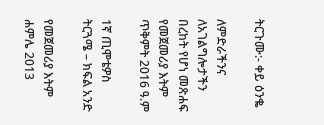ትርጉሙ:- ቀይ ዕንቈ

ለምድራችንና ለአገልግሎታችን በረከት የሆነ መጽሐፍ
የመጀመሪያ እትም ጥቅምት 2016 ዓ.ም

1ኛ ጢሞቴዎስ ትርጓሜ – ክፍል አንድ

የመጀመሪያ እትም ሐምሌ 2013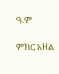ዓ.ም

ምክር አዘል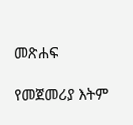መጽሐፍ

የመጀመሪያ እትም